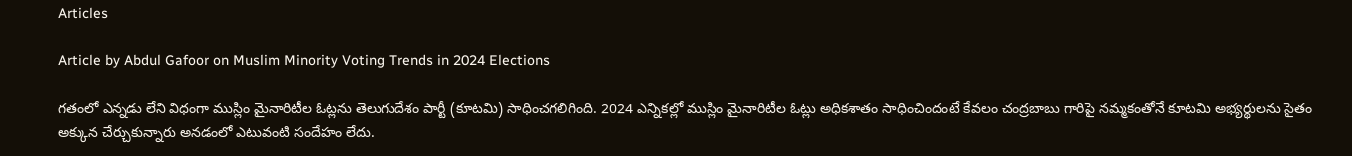Articles

Article by Abdul Gafoor on Muslim Minority Voting Trends in 2024 Elections

గతంలో ఎన్నడు లేని విధంగా ముస్లిం మైనారిటీల ఓట్లను తెలుగుదేశం పార్టీ (కూటమి) సాధించగలిగింది. 2024 ఎన్నికల్లో ముస్లిం మైనారిటీల ఓట్లు అధికశాతం సాధించిందంటే కేవలం చంద్రబాబు గారిపై నమ్మకంతోనే కూటమి అభ్యర్థులను సైతం అక్కున చేర్చుకున్నారు అనడంలో ఎటువంటి సందేహం లేదు.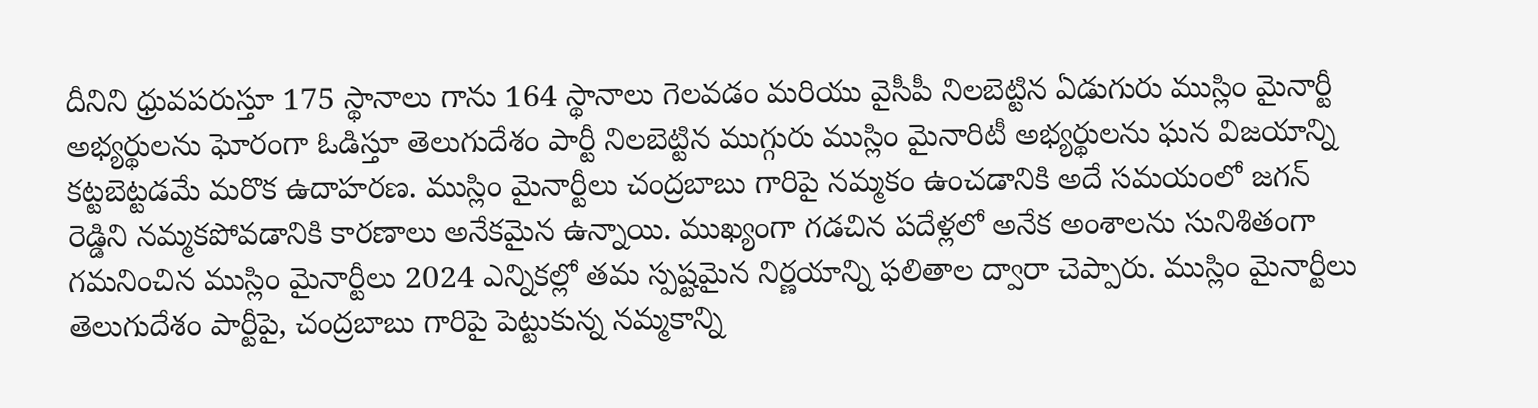దీనిని ధ్రువపరుస్తూ 175 స్థానాలు గాను 164 స్థానాలు గెలవడం మరియు వైసీపీ నిలబెట్టిన ఏడుగురు ముస్లిం మైనార్టీ అభ్యర్థులను ఘోరంగా ఓడిస్తూ తెలుగుదేశం పార్టీ నిలబెట్టిన ముగ్గురు ముస్లిం మైనారిటీ అభ్యర్థులను ఘన విజయాన్ని కట్టబెట్టడమే మరొక ఉదాహరణ. ముస్లిం మైనార్టీలు చంద్రబాబు గారిపై నమ్మకం ఉంచడానికి అదే సమయంలో జగన్ రెడ్డిని నమ్మకపోవడానికి కారణాలు అనేకమైన ఉన్నాయి. ముఖ్యంగా గడచిన పదేళ్లలో అనేక అంశాలను సునిశితంగా గమనించిన ముస్లిం మైనార్టీలు 2024 ఎన్నికల్లో తమ స్పష్టమైన నిర్ణయాన్ని ఫలితాల ద్వారా చెప్పారు. ముస్లిం మైనార్టీలు తెలుగుదేశం పార్టీపై, చంద్రబాబు గారిపై పెట్టుకున్న నమ్మకాన్ని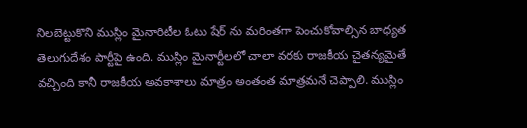నిలబెట్టుకొని ముస్లిం మైనారిటీల ఓటు షేర్ ను మరింతగా పెంచుకోవాల్సిన బాధ్యత తెలుగుదేశం పార్టీపై ఉంది. ముస్లిం మైనార్టీలలో చాలా వరకు రాజకీయ చైతన్యమైతే వచ్చింది కానీ రాజకీయ అవకాశాలు మాత్రం అంతంత మాత్రమనే చెప్పాలి. ముస్లిం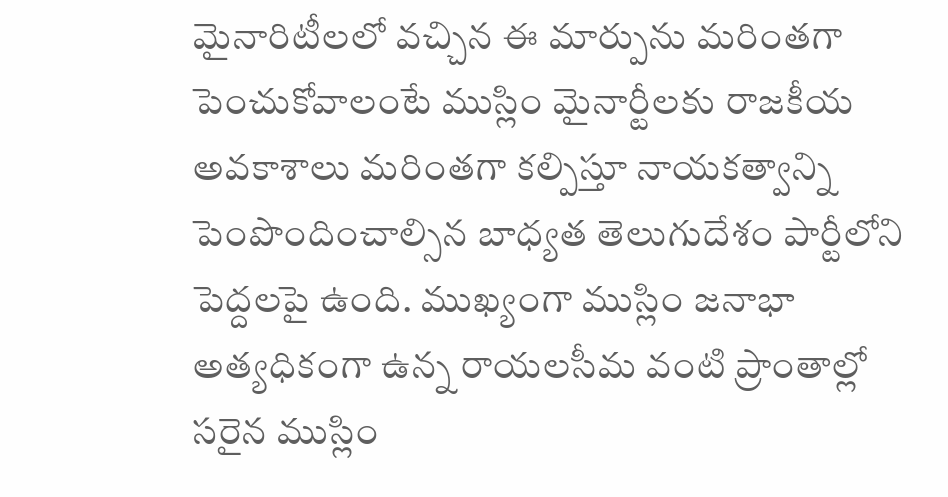మైనారిటీలలో వచ్చిన ఈ మార్పును మరింతగా పెంచుకోవాలంటే ముస్లిం మైనార్టీలకు రాజకీయ అవకాశాలు మరింతగా కల్పిస్తూ నాయకత్వాన్ని పెంపొందించాల్సిన బాధ్యత తెలుగుదేశం పార్టీలోని పెద్దలపై ఉంది. ముఖ్యంగా ముస్లిం జనాభా అత్యధికంగా ఉన్న రాయలసీమ వంటి ప్రాంతాల్లో సరైన ముస్లిం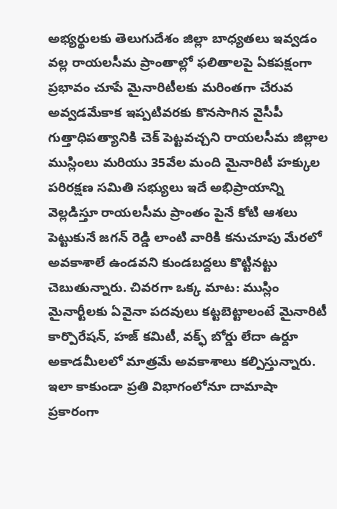అభ్యర్థులకు తెలుగుదేశం జిల్లా బాధ్యతలు ఇవ్వడం వల్ల రాయలసీమ ప్రాంతాల్లో ఫలితాలపై ఏకపక్షంగా ప్రభావం చూపే మైనారిటీలకు మరింతగా చేరువ అవ్వడమేకాక ఇప్పటివరకు కొనసాగిన వైసీపీ గుత్తాధిపత్యానికి చెక్ పెట్టవచ్చని రాయలసీమ జిల్లాల ముస్లింలు మరియు 35వేల మంది మైనారిటీ హక్కుల పరిరక్షణ సమితి సభ్యులు ఇదే అభిప్రాయాన్ని వెల్లడిస్తూ రాయలసీమ ప్రాంతం పైనే కోటి ఆశలు పెట్టుకునే జగన్ రెడ్డి లాంటి వారికి కనుచూపు మేరలో అవకాశాలే ఉండవని కుండబద్దలు కొట్టినట్టు చెబుతున్నారు. చివరగా ఒక్క మాట: ముస్లిం మైనార్టీలకు ఏవైనా పదవులు కట్టబెట్టాలంటే మైనారిటీ కార్పొరేషన్, హజ్ కమిటీ, వక్ఫ్ బోర్డు లేదా ఉర్దూ అకాడమీలలో మాత్రమే అవకాశాలు కల్పిస్తున్నారు. ఇలా కాకుండా ప్రతి విభాగంలోనూ దామాషా ప్రకారంగా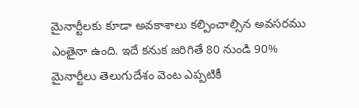మైనార్టీలకు కూడా అవకాశాలు కల్పించాల్సిన అవసరము ఎంతైనా ఉంది. ఇదే కనుక జరిగితే 80 నుండి 90% మైనార్టీలు తెలుగుదేశం వెంట ఎప్పటికీ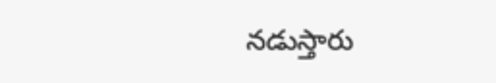నడుస్తారు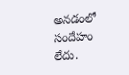అనడంలో సందేహం లేదు.